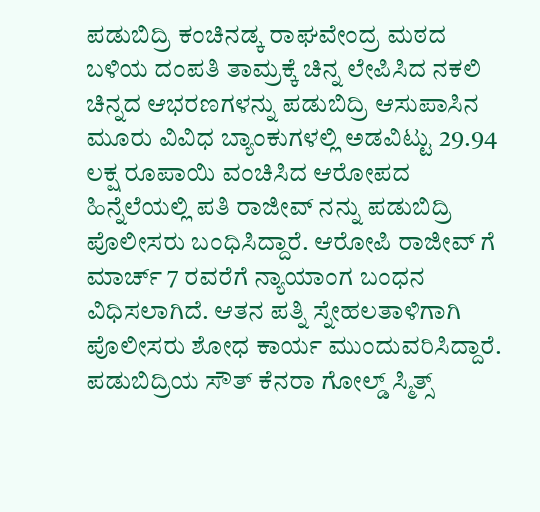ಪಡುಬಿದ್ರಿ ಕಂಚಿನಡ್ಕ ರಾಘವೇಂದ್ರ ಮಠದ ಬಳಿಯ ದಂಪತಿ ತಾಮ್ರಕ್ಕೆ ಚಿನ್ನ ಲೇಪಿಸಿದ ನಕಲಿ ಚಿನ್ನದ ಆಭರಣಗಳನ್ನು ಪಡುಬಿದ್ರಿ ಆಸುಪಾಸಿನ ಮೂರು ವಿವಿಧ ಬ್ಯಾಂಕುಗಳಲ್ಲಿ ಅಡವಿಟ್ಟು 29.94 ಲಕ್ಷ ರೂಪಾಯಿ ವಂಚಿಸಿದ ಆರೋಪದ ಹಿನ್ನೆಲೆಯಲ್ಲಿ ಪತಿ ರಾಜೀವ್ ನನ್ನು ಪಡುಬಿದ್ರಿ ಪೊಲೀಸರು ಬಂಧಿಸಿದ್ದಾರೆ. ಆರೋಪಿ ರಾಜೀವ್ ಗೆ ಮಾರ್ಚ್ 7 ರವರೆಗೆ ನ್ಯಾಯಾಂಗ ಬಂಧನ ವಿಧಿಸಲಾಗಿದೆ. ಆತನ ಪತ್ನಿ ಸ್ನೇಹಲತಾಳಿಗಾಗಿ ಪೊಲೀಸರು ಶೋಧ ಕಾರ್ಯ ಮುಂದುವರಿಸಿದ್ದಾರೆ.
ಪಡುಬಿದ್ರಿಯ ಸೌತ್ ಕೆನರಾ ಗೋಲ್ಡ್ ಸ್ಮಿತ್ಸ್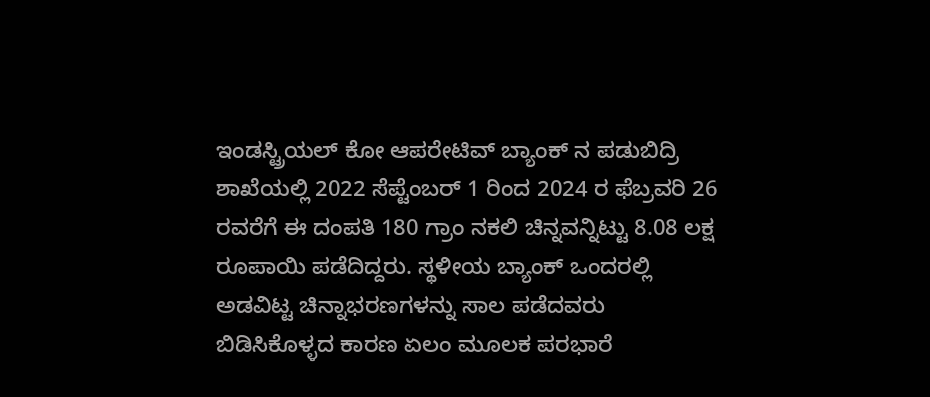ಇಂಡಸ್ಟ್ರಿಯಲ್ ಕೋ ಆಪರೇಟಿವ್ ಬ್ಯಾಂಕ್ ನ ಪಡುಬಿದ್ರಿ ಶಾಖೆಯಲ್ಲಿ 2022 ಸೆಪ್ಟೆಂಬರ್ 1 ರಿಂದ 2024 ರ ಫೆಬ್ರವರಿ 26 ರವರೆಗೆ ಈ ದಂಪತಿ 180 ಗ್ರಾಂ ನಕಲಿ ಚಿನ್ನವನ್ನಿಟ್ಟು 8.08 ಲಕ್ಷ ರೂಪಾಯಿ ಪಡೆದಿದ್ದರು. ಸ್ಥಳೀಯ ಬ್ಯಾಂಕ್ ಒಂದರಲ್ಲಿ ಅಡವಿಟ್ಟ ಚಿನ್ನಾಭರಣಗಳನ್ನು ಸಾಲ ಪಡೆದವರು ಬಿಡಿಸಿಕೊಳ್ಳದ ಕಾರಣ ಏಲಂ ಮೂಲಕ ಪರಭಾರೆ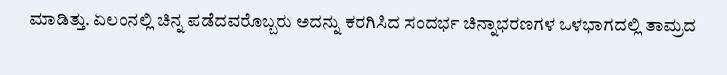ಮಾಡಿತ್ತು. ಏಲಂನಲ್ಲಿ ಚಿನ್ನ ಪಡೆದವರೊಬ್ಬರು ಅದನ್ನು ಕರಗಿಸಿದ ಸಂದರ್ಭ ಚಿನ್ನಾಭರಣಗಳ ಒಳಭಾಗದಲ್ಲಿ ತಾಮ್ರದ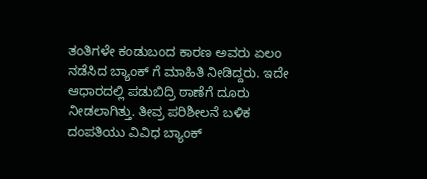ತಂತಿಗಳೇ ಕಂಡುಬಂದ ಕಾರಣ ಅವರು ಏಲಂ ನಡೆಸಿದ ಬ್ಯಾಂಕ್ ಗೆ ಮಾಹಿತಿ ನೀಡಿದ್ದರು. ಇದೇ ಆಧಾರದಲ್ಲಿ ಪಡುಬಿದ್ರಿ ಠಾಣೆಗೆ ದೂರು ನೀಡಲಾಗಿತ್ತು. ತೀವ್ರ ಪರಿಶೀಲನೆ ಬಳಿಕ ದಂಪತಿಯು ವಿವಿಧ ಬ್ಯಾಂಕ್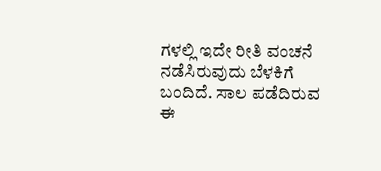ಗಳಲ್ಲಿ ಇದೇ ರೀತಿ ವಂಚನೆ ನಡೆಸಿರುವುದು ಬೆಳಕಿಗೆ ಬಂದಿದೆ. ಸಾಲ ಪಡೆದಿರುವ ಈ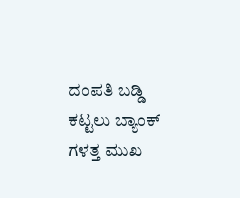ದಂಪತಿ ಬಡ್ಡಿ ಕಟ್ಟಲು ಬ್ಯಾಂಕ್ ಗಳತ್ತ ಮುಖ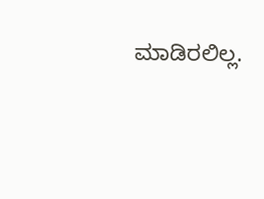ಮಾಡಿರಲಿಲ್ಲ.